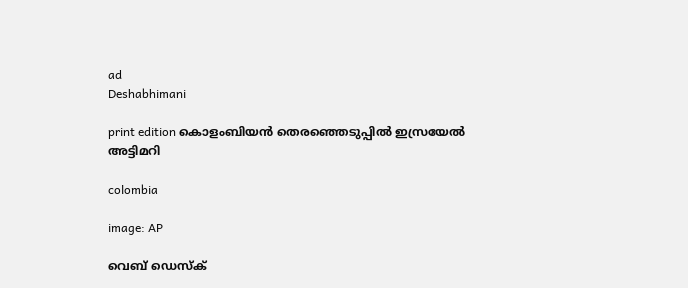ad
Deshabhimani

print edition കൊളംബിയൻ തെരഞ്ഞെടുപ്പിൽ ഇസ്രയേൽ അട്ടിമറി

colombia

image: AP

വെബ് ഡെസ്ക്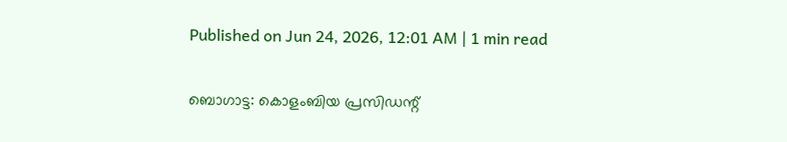Published on Jun 24, 2026, 12:01 AM | 1 min read

ബൊഗാട്ട: കൊളംബിയ പ്രസിഡന്റ്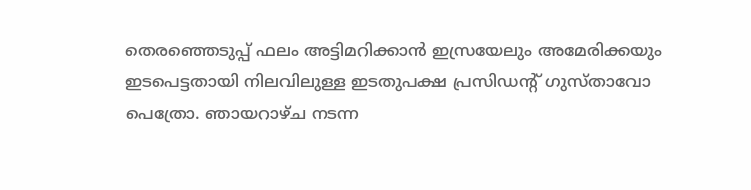തെരഞ്ഞെടുപ്പ് ഫലം അട്ടിമറിക്കാൻ ഇസ്രയേലും അമേരിക്കയും ഇടപെട്ടതായി നിലവിലുള്ള ഇടതുപക്ഷ പ്രസിഡന്റ് ഗുസ്താവോ പെത്രോ. ഞായറാഴ്ച നടന്ന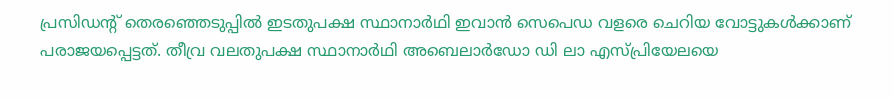പ്രസിഡന്റ് തെരഞ്ഞെടുപ്പിൽ ഇടതുപക്ഷ സ്ഥാനാർഥി ഇവാൻ സെപെഡ വളരെ ചെറിയ വോട്ടുകൾക്കാണ്‌ പരാജയപ്പെട്ടത്‌. തീവ്ര വലതുപക്ഷ സ്ഥാനാർഥി അബെലാർഡോ ഡി ലാ എസ്‌പ്രിയേലയെ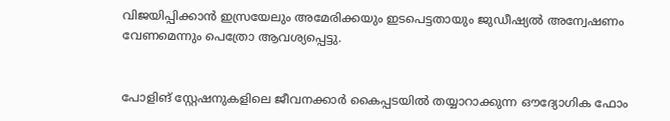വിജയിപ്പിക്കാൻ ഇസ്രയേലും അമേരിക്കയും ഇടപെട്ടതായും ജുഡീഷ്യൽ അന്വേഷണം വേണമെന്നും പെത്രോ ആവശ്യപ്പെട്ടു.


പോളിങ്‌ സ്റ്റേഷനുകളിലെ ജീവനക്കാർ കൈപ്പടയിൽ തയ്യാറാക്കുന്ന ഔദ്യോഗിക ഫോം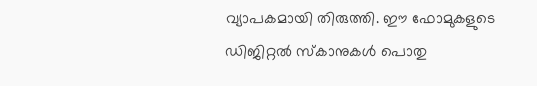വ്യാപകമായി തിരുത്തി. ഈ ഫോമുകളുടെ ഡിജിറ്റൽ സ്കാനുകൾ പൊതു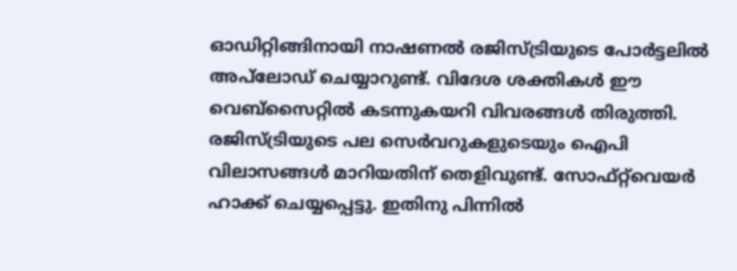ഓഡിറ്റിങ്ങിനായി നാഷണൽ രജിസ്ട്രിയുടെ പോർട്ടലിൽ അപ്‌ലോഡ് ചെയ്യാറുണ്ട്. വിദേശ ശക്തികൾ ഇ‍ൗ വെബ്‌സൈറ്റിൽ കടന്നുകയറി വിവരങ്ങൾ തിരുത്തി. രജിസ്ട്രിയുടെ പല സെർവറുകളുടെയും ഐപി വിലാസങ്ങൾ മാറിയതിന് തെളിവുണ്ട്‌. സോഫ്റ്റ്‌വെയർ ഹാക്ക് ചെയ്യപ്പെട്ടു. ഇതിനു പിന്നിൽ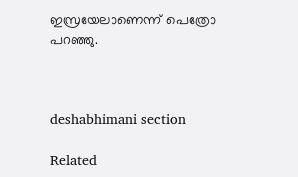ഇസ്രയേലാണെന്ന് പെത്രോ പറഞ്ഞു.



deshabhimani section

Related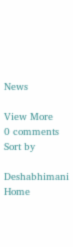News

View More
0 comments
Sort by

Deshabhimani
Home